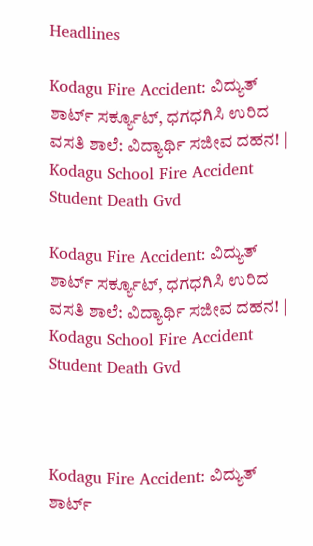Headlines

Kodagu Fire Accident: ವಿದ್ಯುತ್ ಶಾರ್ಟ್ ಸರ್ಕ್ಯೂಟ್, ಧಗಧಗಿಸಿ ಉರಿದ ವಸತಿ ಶಾಲೆ: ವಿದ್ಯಾರ್ಥಿ ಸಜೀವ ದಹನ! | Kodagu School Fire Accident Student Death Gvd

Kodagu Fire Accident: ವಿದ್ಯುತ್ ಶಾರ್ಟ್ ಸರ್ಕ್ಯೂಟ್, ಧಗಧಗಿಸಿ ಉರಿದ ವಸತಿ ಶಾಲೆ: ವಿದ್ಯಾರ್ಥಿ ಸಜೀವ ದಹನ! | Kodagu School Fire Accident Student Death Gvd



Kodagu Fire Accident: ವಿದ್ಯುತ್ ಶಾರ್ಟ್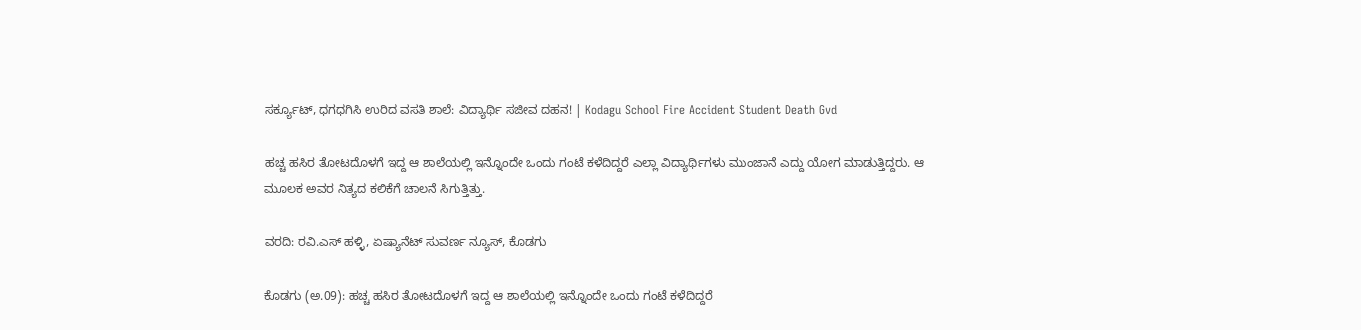ಸರ್ಕ್ಯೂಟ್, ಧಗಧಗಿಸಿ ಉರಿದ ವಸತಿ ಶಾಲೆ: ವಿದ್ಯಾರ್ಥಿ ಸಜೀವ ದಹನ! | Kodagu School Fire Accident Student Death Gvd

ಹಚ್ಚ ಹಸಿರ ತೋಟದೊಳಗೆ ಇದ್ದ ಆ ಶಾಲೆಯಲ್ಲಿ ಇನ್ನೊಂದೇ ಒಂದು ಗಂಟೆ ಕಳೆದಿದ್ದರೆ ಎಲ್ಲಾ ವಿದ್ಯಾರ್ಥಿಗಳು ಮುಂಜಾನೆ ಎದ್ದು ಯೋಗ ಮಾಡುತ್ತಿದ್ದರು. ಆ ಮೂಲಕ ಅವರ ನಿತ್ಯದ ಕಲಿಕೆಗೆ ಚಾಲನೆ ಸಿಗುತ್ತಿತ್ತು.

ವರದಿ: ರವಿ.ಎಸ್ ಹಳ್ಳಿ, ಏಷ್ಯಾನೆಟ್ ಸುವರ್ಣ ನ್ಯೂಸ್, ಕೊಡಗು

ಕೊಡಗು (ಅ.09): ಹಚ್ಚ ಹಸಿರ ತೋಟದೊಳಗೆ ಇದ್ದ ಆ ಶಾಲೆಯಲ್ಲಿ ಇನ್ನೊಂದೇ ಒಂದು ಗಂಟೆ ಕಳೆದಿದ್ದರೆ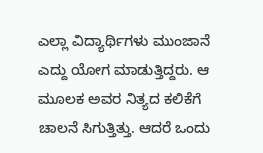ಎಲ್ಲಾ ವಿದ್ಯಾರ್ಥಿಗಳು ಮುಂಜಾನೆ ಎದ್ದು ಯೋಗ ಮಾಡುತ್ತಿದ್ದರು. ಆ ಮೂಲಕ ಅವರ ನಿತ್ಯದ ಕಲಿಕೆಗೆ ಚಾಲನೆ ಸಿಗುತ್ತಿತ್ತು. ಆದರೆ ಒಂದು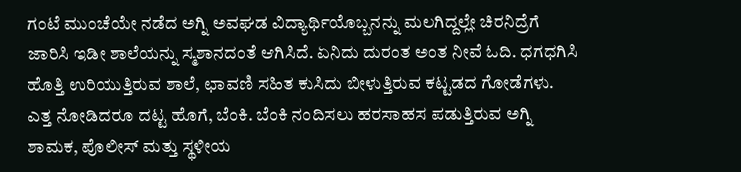ಗಂಟೆ ಮುಂಚೆಯೇ ನಡೆದ ಅಗ್ನಿ ಅವಘಡ ವಿದ್ಯಾರ್ಥಿಯೊಬ್ಬನನ್ನು ಮಲಗಿದ್ದಲ್ಲೇ ಚಿರನಿದ್ರೆಗೆ ಜಾರಿಸಿ ಇಡೀ ಶಾಲೆಯನ್ನು ಸ್ಮಶಾನದಂತೆ ಆಗಿಸಿದೆ. ಏನಿದು ದುರಂತ ಅಂತ ನೀವೆ ಓದಿ. ಧಗಧಗಿಸಿ ಹೊತ್ತಿ ಉರಿಯುತ್ತಿರುವ ಶಾಲೆ, ಛಾವಣಿ ಸಹಿತ ಕುಸಿದು ಬೀಳುತ್ತಿರುವ ಕಟ್ಟಡದ ಗೋಡೆಗಳು. ಎತ್ತ ನೋಡಿದರೂ ದಟ್ಟ ಹೊಗೆ, ಬೆಂಕಿ. ಬೆಂಕಿ ನಂದಿಸಲು ಹರಸಾಹಸ ಪಡುತ್ತಿರುವ ಅಗ್ನಿ ಶಾಮಕ, ಪೊಲೀಸ್ ಮತ್ತು ಸ್ಥಳೀಯ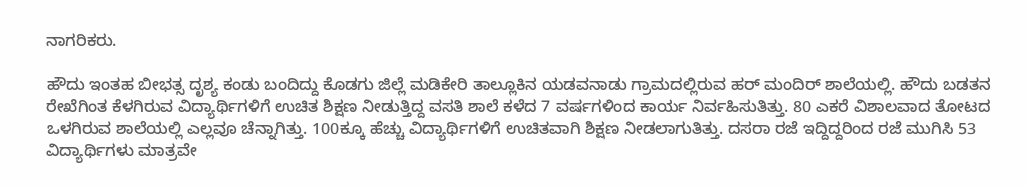ನಾಗರಿಕರು.

ಹೌದು ಇಂತಹ ಬೀಭತ್ಸ ದೃಶ್ಯ ಕಂಡು ಬಂದಿದ್ದು ಕೊಡಗು ಜಿಲ್ಲೆ ಮಡಿಕೇರಿ ತಾಲ್ಲೂಕಿನ ಯಡವನಾಡು ಗ್ರಾಮದಲ್ಲಿರುವ ಹರ್ ಮಂದಿರ್ ಶಾಲೆಯಲ್ಲಿ. ಹೌದು ಬಡತನ ರೇಖೆಗಿಂತ ಕೆಳಗಿರುವ ವಿದ್ಯಾರ್ಥಿಗಳಿಗೆ ಉಚಿತ ಶಿಕ್ಷಣ ನೀಡುತ್ತಿದ್ದ ವಸತಿ ಶಾಲೆ ಕಳೆದ 7 ವರ್ಷಗಳಿಂದ ಕಾರ್ಯ ನಿರ್ವಹಿಸುತಿತ್ತು. 80 ಎಕರೆ ವಿಶಾಲವಾದ ತೋಟದ ಒಳಗಿರುವ ಶಾಲೆಯಲ್ಲಿ ಎಲ್ಲವೂ ಚೆನ್ನಾಗಿತ್ತು. 100ಕ್ಕೂ ಹೆಚ್ಚು ವಿದ್ಯಾರ್ಥಿಗಳಿಗೆ ಉಚಿತವಾಗಿ ಶಿಕ್ಷಣ ನೀಡಲಾಗುತಿತ್ತು. ದಸರಾ ರಜೆ ಇದ್ದಿದ್ದರಿಂದ ರಜೆ ಮುಗಿಸಿ 53 ವಿದ್ಯಾರ್ಥಿಗಳು ಮಾತ್ರವೇ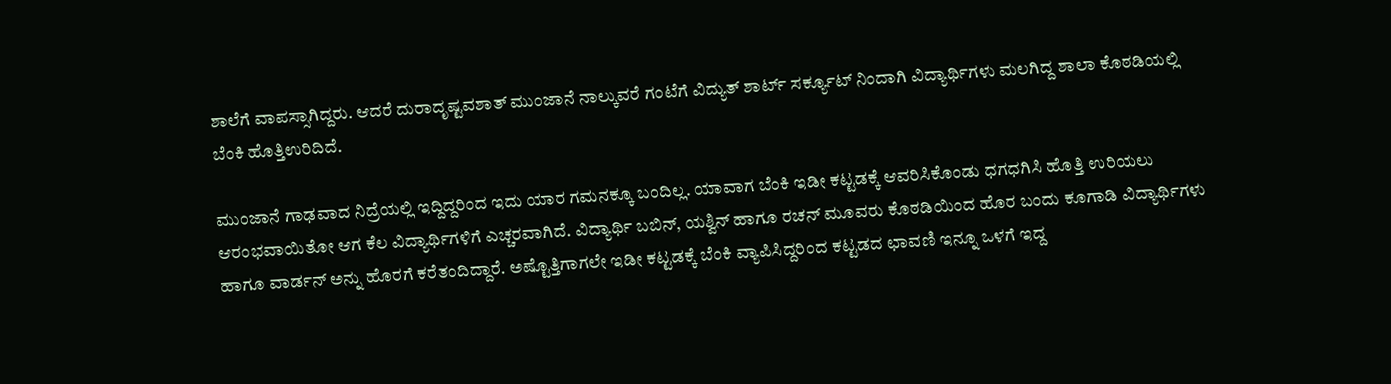ಶಾಲೆಗೆ ವಾಪಸ್ಸಾಗಿದ್ದರು. ಆದರೆ ದುರಾದೃಷ್ಟವಶಾತ್ ಮುಂಜಾನೆ ನಾಲ್ಕುವರೆ ಗಂಟೆಗೆ ವಿದ್ಯುತ್ ಶಾರ್ಟ್ ಸರ್ಕ್ಯೂಟ್ ನಿಂದಾಗಿ ವಿದ್ಯಾರ್ಥಿಗಳು ಮಲಗಿದ್ದ ಶಾಲಾ ಕೊಠಡಿಯಲ್ಲಿ ಬೆಂಕಿ ಹೊತ್ತಿಉರಿದಿದೆ.

ಮುಂಜಾನೆ ಗಾಢವಾದ ನಿದ್ರೆಯಲ್ಲಿ ಇದ್ದಿದ್ದರಿಂದ ಇದು ಯಾರ ಗಮನಕ್ಕೂ ಬಂದಿಲ್ಲ. ಯಾವಾಗ ಬೆಂಕಿ ಇಡೀ ಕಟ್ಟಡಕ್ಕೆ ಆವರಿಸಿಕೊಂಡು ಧಗಧಗಿಸಿ ಹೊತ್ತಿ ಉರಿಯಲು ಆರಂಭವಾಯಿತೋ ಆಗ ಕೆಲ ವಿದ್ಯಾರ್ಥಿಗಳಿಗೆ ಎಚ್ಚರವಾಗಿದೆ. ವಿದ್ಯಾರ್ಥಿ ಬಬಿನ್, ಯಶ್ವಿನ್ ಹಾಗೂ ರಚನ್ ಮೂವರು ಕೊಠಡಿಯಿಂದ ಹೊರ ಬಂದು ಕೂಗಾಡಿ ವಿದ್ಯಾರ್ಥಿಗಳು ಹಾಗೂ ವಾರ್ಡನ್ ಅನ್ನು ಹೊರಗೆ ಕರೆತಂದಿದ್ದಾರೆ. ಅಷ್ಟೊತ್ತಿಗಾಗಲೇ ಇಡೀ ಕಟ್ಟಡಕ್ಕೆ ಬೆಂಕಿ ವ್ಯಾಪಿಸಿದ್ದರಿಂದ ಕಟ್ಟಡದ ಛಾವಣಿ ಇನ್ನೂ ಒಳಗೆ ಇದ್ದ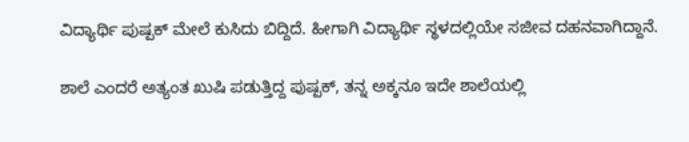ವಿದ್ಯಾರ್ಥಿ ಪುಷ್ಪಕ್ ಮೇಲೆ ಕುಸಿದು ಬಿದ್ದಿದೆ. ಹೀಗಾಗಿ ವಿದ್ಯಾರ್ಥಿ ಸ್ಥಳದಲ್ಲಿಯೇ ಸಜೀವ ದಹನವಾಗಿದ್ದಾನೆ.

ಶಾಲೆ ಎಂದರೆ ಅತ್ಯಂತ ಖುಷಿ ಪಡುತ್ತಿದ್ದ ಪುಷ್ಪಕ್, ತನ್ನ ಅಕ್ಕನೂ ಇದೇ ಶಾಲೆಯಲ್ಲಿ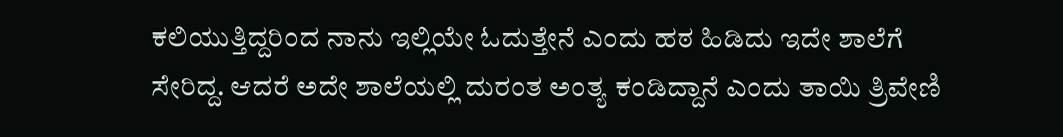ಕಲಿಯುತ್ತಿದ್ದರಿಂದ ನಾನು ಇಲ್ಲಿಯೇ ಓದುತ್ತೇನೆ ಎಂದು ಹಠ ಹಿಡಿದು ಇದೇ ಶಾಲೆಗೆ ಸೇರಿದ್ದ. ಆದರೆ ಅದೇ ಶಾಲೆಯಲ್ಲಿ ದುರಂತ ಅಂತ್ಯ ಕಂಡಿದ್ದಾನೆ ಎಂದು ತಾಯಿ ತ್ರಿವೇಣಿ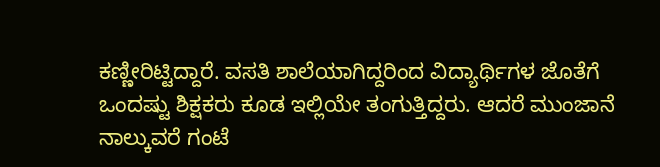ಕಣ್ಣೀರಿಟ್ಟಿದ್ದಾರೆ. ವಸತಿ ಶಾಲೆಯಾಗಿದ್ದರಿಂದ ವಿದ್ಯಾರ್ಥಿಗಳ ಜೊತೆಗೆ ಒಂದಷ್ಟು ಶಿಕ್ಷಕರು ಕೂಡ ಇಲ್ಲಿಯೇ ತಂಗುತ್ತಿದ್ದರು. ಆದರೆ ಮುಂಜಾನೆ ನಾಲ್ಕುವರೆ ಗಂಟೆ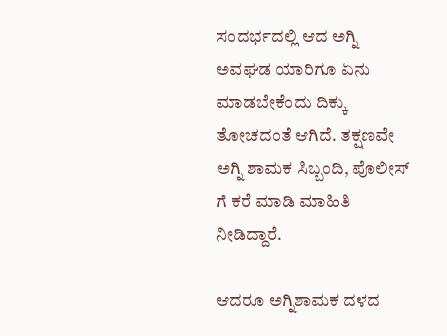ಸಂದರ್ಭದಲ್ಲಿ ಆದ ಅಗ್ನಿ ಅವಘಡ ಯಾರಿಗೂ ಏನು ಮಾಡಬೇಕೆಂದು ದಿಕ್ಕು ತೋಚದಂತೆ ಆಗಿದೆ. ತಕ್ಷಣವೇ ಅಗ್ನಿ ಶಾಮಕ ಸಿಬ್ಬಂದಿ, ಪೊಲೀಸ್ ಗೆ ಕರೆ ಮಾಡಿ ಮಾಹಿತಿ ನೀಡಿದ್ದಾರೆ.

ಆದರೂ ಅಗ್ನಿಶಾಮಕ ದಳದ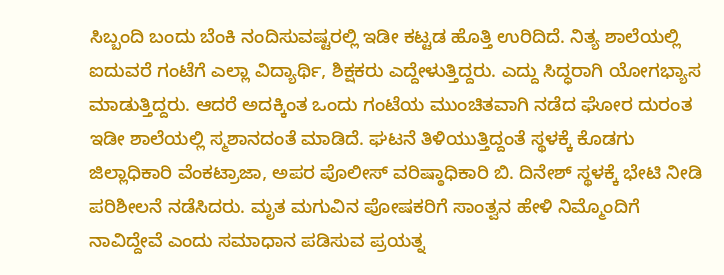ಸಿಬ್ಬಂದಿ ಬಂದು ಬೆಂಕಿ ನಂದಿಸುವಷ್ಟರಲ್ಲಿ ಇಡೀ ಕಟ್ಟಡ ಹೊತ್ತಿ ಉರಿದಿದೆ. ನಿತ್ಯ ಶಾಲೆಯಲ್ಲಿ ಐದುವರೆ ಗಂಟೆಗೆ ಎಲ್ಲಾ ವಿದ್ಯಾರ್ಥಿ, ಶಿಕ್ಷಕರು ಎದ್ದೇಳುತ್ತಿದ್ದರು. ಎದ್ದು ಸಿದ್ಧರಾಗಿ ಯೋಗಭ್ಯಾಸ ಮಾಡುತ್ತಿದ್ದರು. ಆದರೆ ಅದಕ್ಕಿಂತ ಒಂದು ಗಂಟೆಯ ಮುಂಚಿತವಾಗಿ ನಡೆದ ಘೋರ ದುರಂತ ಇಡೀ ಶಾಲೆಯಲ್ಲಿ ಸ್ಮಶಾನದಂತೆ ಮಾಡಿದೆ. ಘಟನೆ ತಿಳಿಯುತ್ತಿದ್ದಂತೆ ಸ್ಥಳಕ್ಕೆ ಕೊಡಗು ಜಿಲ್ಲಾಧಿಕಾರಿ ವೆಂಕಟ್ರಾಜಾ, ಅಪರ ಪೊಲೀಸ್ ವರಿಷ್ಠಾಧಿಕಾರಿ ಬಿ. ದಿನೇಶ್ ಸ್ಥಳಕ್ಕೆ ಭೇಟಿ ನೀಡಿ ಪರಿಶೀಲನೆ ನಡೆಸಿದರು. ಮೃತ ಮಗುವಿನ ಪೋಷಕರಿಗೆ ಸಾಂತ್ವನ ಹೇಳಿ ನಿಮ್ಮೊಂದಿಗೆ ನಾವಿದ್ದೇವೆ ಎಂದು ಸಮಾಧಾನ ಪಡಿಸುವ ಪ್ರಯತ್ನ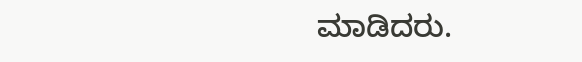ಮಾಡಿದರು.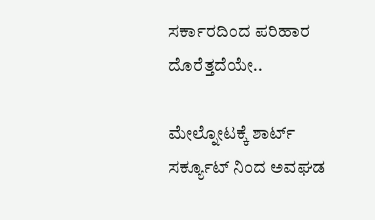ಸರ್ಕಾರದಿಂದ ಪರಿಹಾರ ದೊರೆತ್ತದೆಯೇ..

ಮೇಲ್ನೋಟಕ್ಕೆ ಶಾರ್ಟ್ ಸರ್ಕ್ಯೂಟ್ ನಿಂದ ಅವಘಡ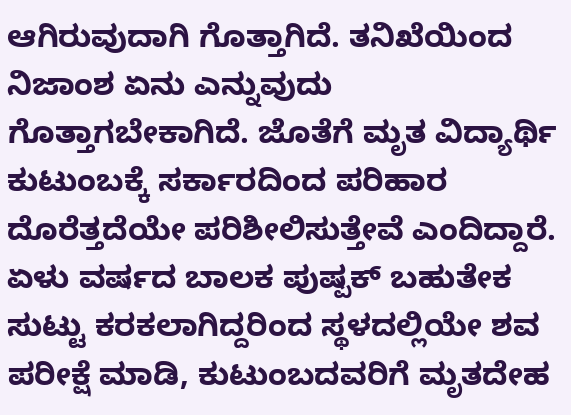ಆಗಿರುವುದಾಗಿ ಗೊತ್ತಾಗಿದೆ. ತನಿಖೆಯಿಂದ ನಿಜಾಂಶ ಏನು ಎನ್ನುವುದು ಗೊತ್ತಾಗಬೇಕಾಗಿದೆ. ಜೊತೆಗೆ ಮೃತ ವಿದ್ಯಾರ್ಥಿ ಕುಟುಂಬಕ್ಕೆ ಸರ್ಕಾರದಿಂದ ಪರಿಹಾರ ದೊರೆತ್ತದೆಯೇ ಪರಿಶೀಲಿಸುತ್ತೇವೆ ಎಂದಿದ್ದಾರೆ. ಏಳು ವರ್ಷದ ಬಾಲಕ ಪುಷ್ಪಕ್ ಬಹುತೇಕ ಸುಟ್ಟು ಕರಕಲಾಗಿದ್ದರಿಂದ ಸ್ಥಳದಲ್ಲಿಯೇ ಶವ ಪರೀಕ್ಷೆ ಮಾಡಿ, ಕುಟುಂಬದವರಿಗೆ ಮೃತದೇಹ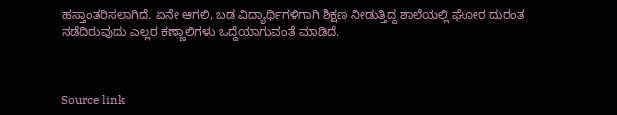ಹಸ್ತಾಂತರಿಸಲಾಗಿದೆ. ಏನೇ ಆಗಲಿ, ಬಡ ವಿದ್ಯಾರ್ಥಿಗಳಿಗಾಗಿ ಶಿಕ್ಷಣ ನೀಡುತ್ತಿದ್ದ ಶಾಲೆಯಲ್ಲಿ ಘೋರ ದುರಂತ ನಡೆದಿರುವುದು ಎಲ್ಲರ ಕಣ್ಣಾಲಿಗಳು ಒದ್ದೆಯಾಗುವಂತೆ ಮಾಡಿದೆ.



Source link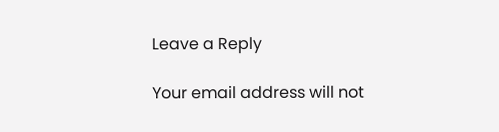Leave a Reply

Your email address will not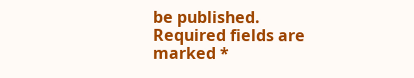be published. Required fields are marked *